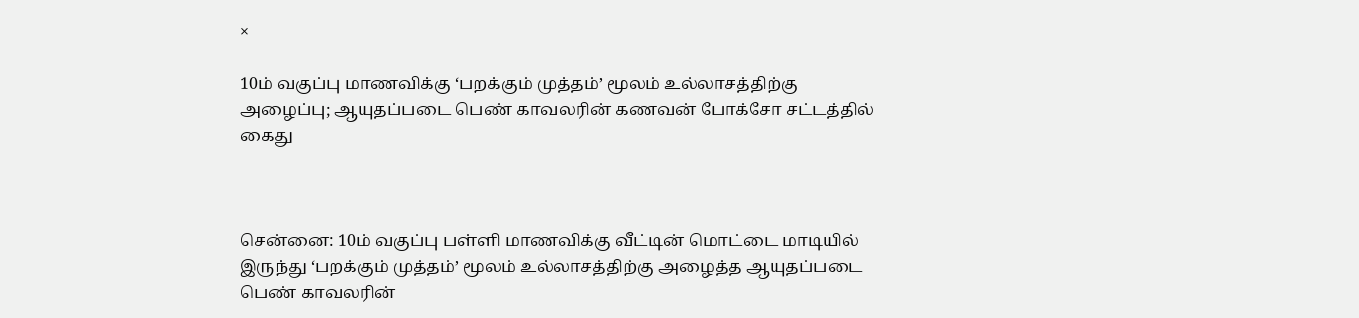×

10ம் வகுப்பு மாணவிக்கு ‘பறக்கும் முத்தம்’ மூலம் உல்லாசத்திற்கு அழைப்பு; ஆயுதப்படை பெண் காவலரின் கணவன் போக்சோ சட்டத்தில் கைது



சென்னை: 10ம் வகுப்பு பள்ளி மாணவிக்கு வீட்டின் மொட்டை மாடியில் இருந்து ‘பறக்கும் முத்தம்’ மூலம் உல்லாசத்திற்கு அழைத்த ஆயுதப்படை பெண் காவலரின்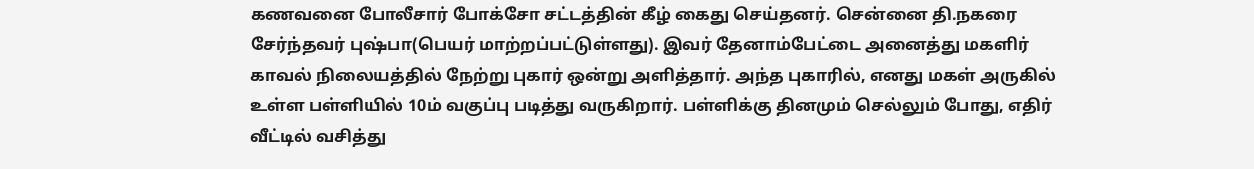கணவனை போலீசார் போக்சோ சட்டத்தின் கீழ் கைது செய்தனர். சென்னை தி.நகரை சேர்ந்தவர் புஷ்பா(பெயர் மாற்றப்பட்டுள்ளது). இவர் தேனாம்பேட்டை அனைத்து மகளிர் காவல் நிலையத்தில் நேற்று புகார் ஒன்று அளித்தார். அந்த புகாரில், எனது மகள் அருகில் உள்ள பள்ளியில் 10ம் வகுப்பு படித்து வருகிறார். பள்ளிக்கு தினமும் செல்லும் போது, எதிர் வீட்டில் வசித்து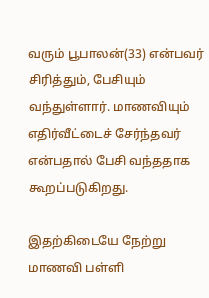வரும் பூபாலன்(33) என்பவர் சிரித்தும், பேசியும் வந்துள்ளார். மாணவியும் எதிர்வீட்டைச் சேர்ந்தவர் என்பதால் பேசி வந்ததாக கூறப்படுகிறது.

இதற்கிடையே நேற்று மாணவி பள்ளி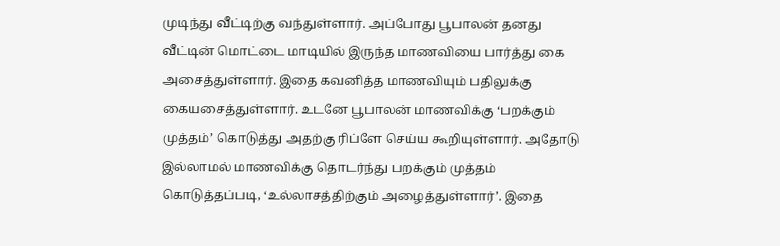முடிந்து வீட்டிற்கு வந்துள்ளார். அப்போது பூபாலன் தனது வீட்டின் மொட்டை மாடியில் இருந்த மாணவியை பார்த்து கை அசைத்துள்ளார். இதை கவனித்த மாணவியும் பதிலுக்கு கையசைத்துள்ளார். உடனே பூபாலன் மாணவிக்கு ‘பறக்கும் முத்தம்’ கொடுத்து அதற்கு ரிப்ளே செய்ய கூறியுள்ளார். அதோடு இல்லாமல் மாணவிக்கு தொடர்ந்து பறக்கும் முத்தம் கொடுத்தப்படி, ‘உல்லாசத்திற்கும் அழைத்துள்ளார்’. இதை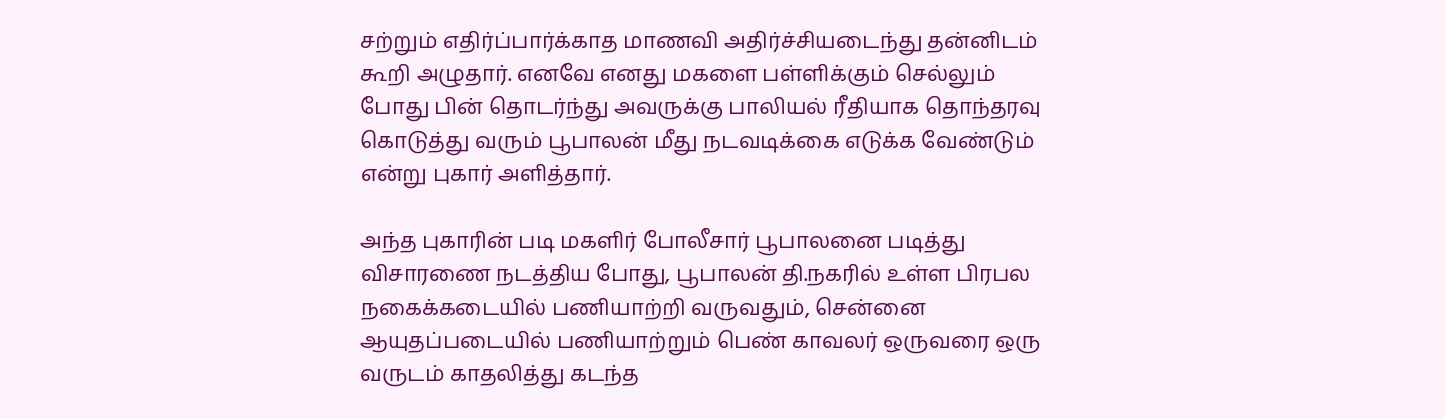சற்றும் எதிர்ப்பார்க்காத மாணவி அதிர்ச்சியடைந்து தன்னிடம் கூறி அழுதார். எனவே எனது மகளை பள்ளிக்கும் செல்லும் போது பின் தொடர்ந்து அவருக்கு பாலியல் ரீதியாக தொந்தரவு கொடுத்து வரும் பூபாலன் மீது நடவடிக்கை எடுக்க வேண்டும் என்று புகார் அளித்தார்.

அந்த புகாரின் படி மகளிர் போலீசார் பூபாலனை படித்து விசாரணை நடத்திய போது, பூபாலன் தி.நகரில் உள்ள பிரபல நகைக்கடையில் பணியாற்றி வருவதும், சென்னை ஆயுதப்படையில் பணியாற்றும் பெண் காவலர் ஒருவரை ஒரு வருடம் காதலித்து கடந்த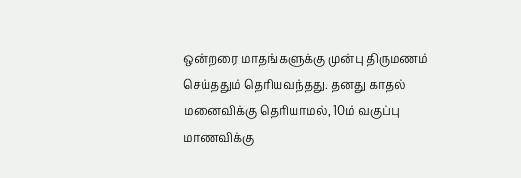ஒன்றரை மாதங்களுக்கு முன்பு திருமணம் செய்ததும் தெரியவந்தது. தனது காதல் மனைவிக்கு தெரியாமல், 10ம் வகுப்பு மாணவிக்கு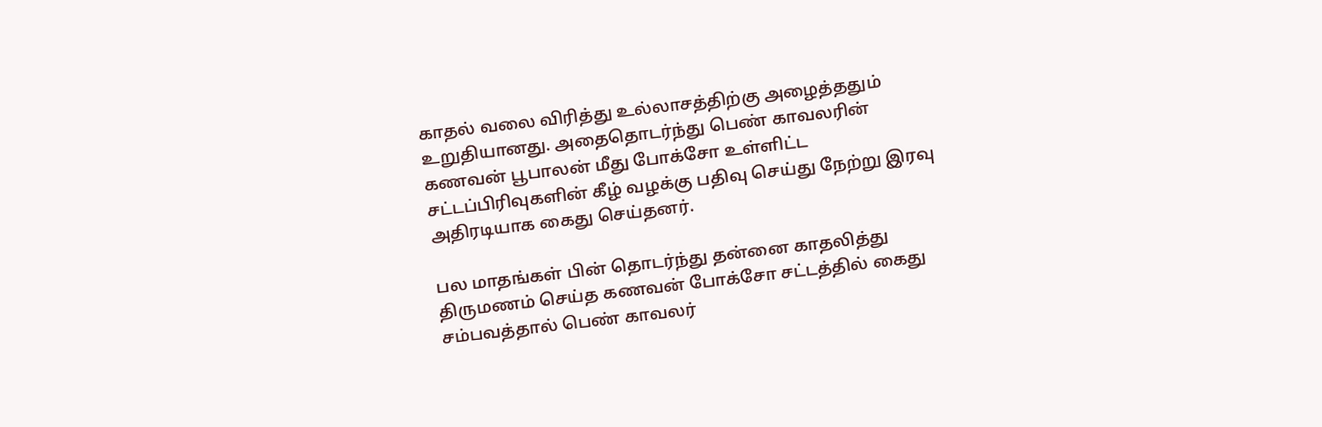காதல் வலை விரித்து உல்லாசத்திற்கு அழைத்ததும் உறுதியானது. அதைதொடர்ந்து பெண் காவலரின் கணவன் பூபாலன் மீது போக்சோ உள்ளிட்ட சட்டப்பிரிவுகளின் கீழ் வழக்கு பதிவு செய்து நேற்று இரவு அதிரடியாக கைது செய்தனர்.

பல மாதங்கள் பின் தொடர்ந்து தன்னை காதலித்து திருமணம் செய்த கணவன் போக்சோ சட்டத்தில் கைது சம்பவத்தால் பெண் காவலர்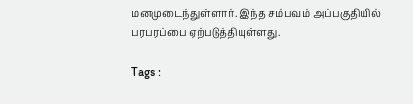மனமுடைந்துள்ளார். இந்த சம்பவம் அப்பகுதியில் பரபரப்பை ஏற்படுத்தியுள்ளது.

Tags :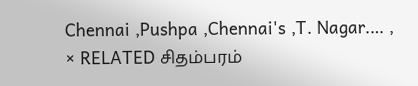Chennai ,Pushpa ,Chennai's ,T. Nagar.… ,
× RELATED சிதம்பரம்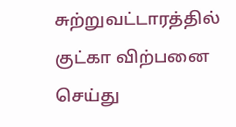சுற்றுவட்டாரத்தில் குட்கா விற்பனை செய்து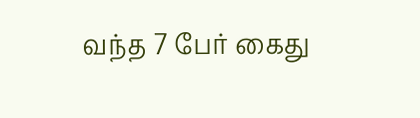வந்த 7 பேர் கைது